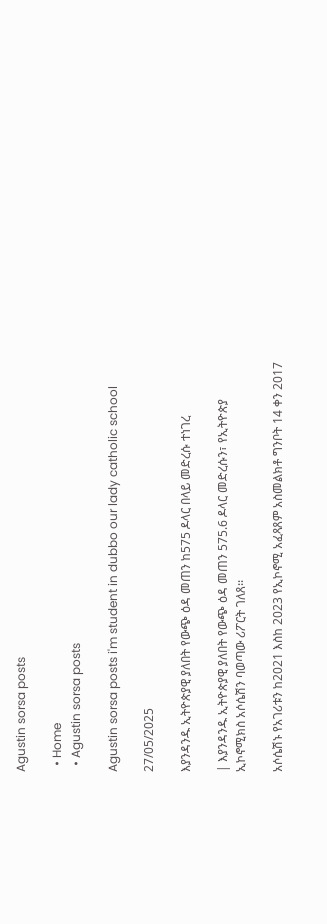Agustin sorsa posts

  • Home
  • Agustin sorsa posts

Agustin sorsa posts i'm student in dubbo our lady catholic school

27/05/2025

እያንዳንዱ ኢትዮጵያዊ ያለበት የውጭ ዕዳ መጠን ከ575 ዶላር በላይ መድረሱ ተነገረ

| እያንዳንዱ ኢትዮጵያዊ ያለበት የውጭ ዕዳ መጠን 575.6 ዶላር መድረሱን፣ የኢትዮጵያ ኢኮኖሚክስ አሶሴሽን ባወጣው ሪፖርት ገለጸ፡፡

አሶሴሽኑ የአገሪቱን ከ2021 እስከ 2023 የኢኮኖሚ አፈጻጸም አስመልክቶ ግንቦት 14 ቀን 2017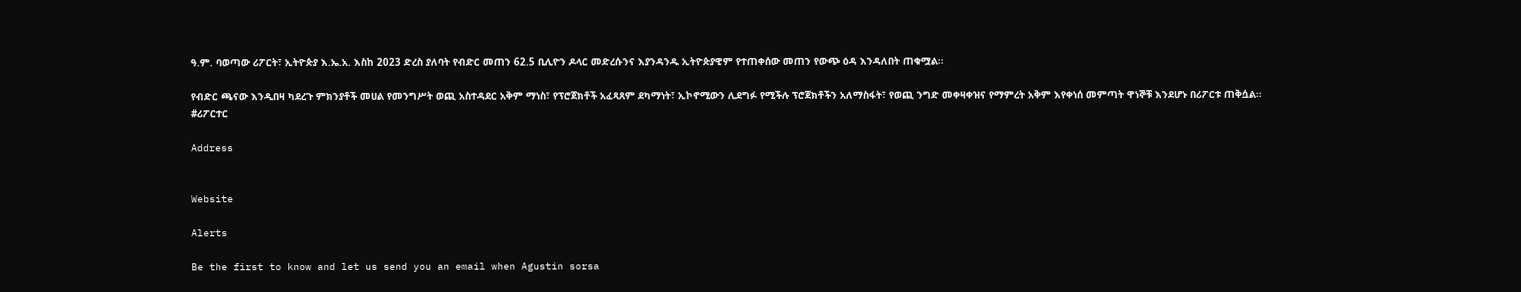ዓ.ም. ባወጣው ሪፖርት፣ ኢትዮጵያ እ.ኤ.አ. እስከ 2023 ድረስ ያለባት የብድር መጠን 62.5 ቢሊዮን ዶላር መድረሱንና እያንዳንዱ ኢትዮጵያዊም የተጠቀሰው መጠን የውጭ ዕዳ እንዳለበት ጠቁሟል፡፡

የብድር ጫናው እንዲበዛ ካደረጉ ምክንያቶች መሀል የመንግሥት ወጪ አስተዳደር አቅም ማነስ፣ የፕሮጀክቶች አፈጻጸም ደካማነት፣ ኢኮኖሚውን ሊደግፉ የሚችሉ ፕሮጀክቶችን አለማስፋት፣ የወጪ ንግድ መቀዛቀዝና የማምረት አቅም እየቀነሰ መምጣት ዋነኞቹ እንደሆኑ በሪፖርቱ ጠቅሷል፡፡
#ሪፖርተር

Address


Website

Alerts

Be the first to know and let us send you an email when Agustin sorsa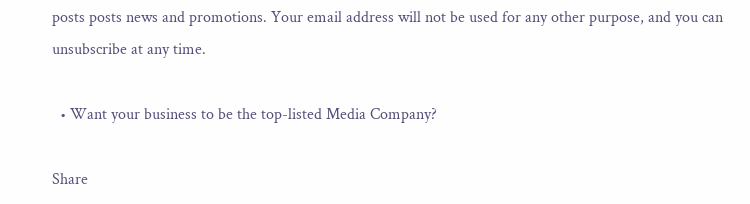posts posts news and promotions. Your email address will not be used for any other purpose, and you can unsubscribe at any time.

  • Want your business to be the top-listed Media Company?

Share